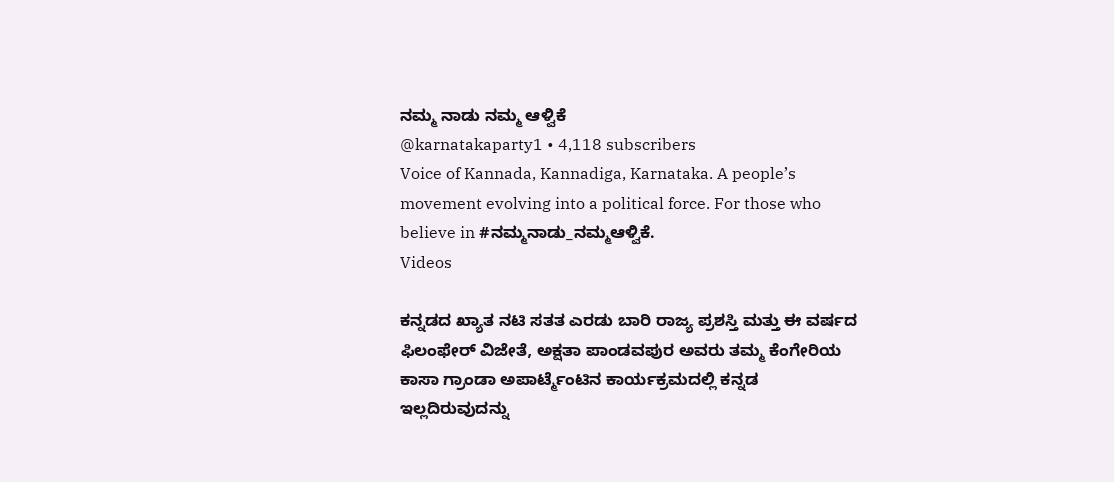ನಮ್ಮ ನಾಡು ನಮ್ಮ ಆಳ್ವಿಕೆ
@karnatakaparty1 • 4,118 subscribers
Voice of Kannada, Kannadiga, Karnataka. A people’s movement evolving into a political force. For those who believe in #ನಮ್ಮನಾಡು_ನಮ್ಮಆಳ್ವಿಕೆ.
Videos

ಕನ್ನಡದ ಖ್ಯಾತ ನಟಿ ಸತತ ಎರಡು ಬಾರಿ ರಾಜ್ಯ ಪ್ರಶಸ್ತಿ ಮತ್ತು ಈ ವರ್ಷದ ಫಿಲಂಫೇರ್ ವಿಜೇತೆ, ಅಕ್ಷತಾ ಪಾಂಡವಪುರ ಅವರು ತಮ್ಮ ಕೆಂಗೇರಿಯ ಕಾಸಾ ಗ್ರಾಂಡಾ ಅಪಾರ್ಟ್ಮೆಂಟಿನ ಕಾರ್ಯಕ್ರಮದಲ್ಲಿ ಕನ್ನಡ ಇಲ್ಲದಿರುವುದನ್ನು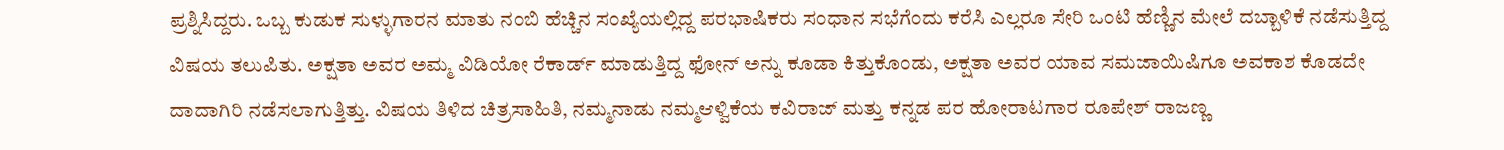ಪ್ರಶ್ನಿಸಿದ್ದರು. ಒಬ್ಬ ಕುಡುಕ ಸುಳ್ಳುಗಾರನ ಮಾತು ನಂಬಿ ಹೆಚ್ಚಿನ ಸಂಖ್ಯೆಯಲ್ಲಿದ್ದ ಪರಭಾಷಿಕರು ಸಂಧಾನ ಸಭೆಗೆಂದು ಕರೆಸಿ ಎಲ್ಲರೂ ಸೇರಿ ಒಂಟಿ ಹೆಣ್ಣಿನ ಮೇಲೆ ದಬ್ಬಾಳಿಕೆ ನಡೆಸುತ್ತಿದ್ದ ವಿಷಯ ತಲುಪಿತು. ಅಕ್ಷತಾ ಅವರ ಅಮ್ಮ ವಿಡಿಯೋ ರೆಕಾರ್ಡ್ ಮಾಡುತ್ತಿದ್ದ ಫೋನ್ ಅನ್ನು ಕೂಡಾ ಕಿತ್ತುಕೊಂಡು, ಅಕ್ಷತಾ ಅವರ ಯಾವ ಸಮಜಾಯಿಷಿಗೂ ಅವಕಾಶ ಕೊಡದೇ ದಾದಾಗಿರಿ ನಡೆಸಲಾಗುತ್ತಿತ್ತು. ವಿಷಯ ತಿಳಿದ ಚಿತ್ರಸಾಹಿತಿ, ನಮ್ಮನಾಡು ನಮ್ಮಆಳ್ವಿಕೆಯ ಕವಿರಾಜ್ ಮತ್ತು ಕನ್ನಡ ಪರ ಹೋರಾಟಗಾರ ರೂಪೇಶ್ ರಾಜಣ್ಣ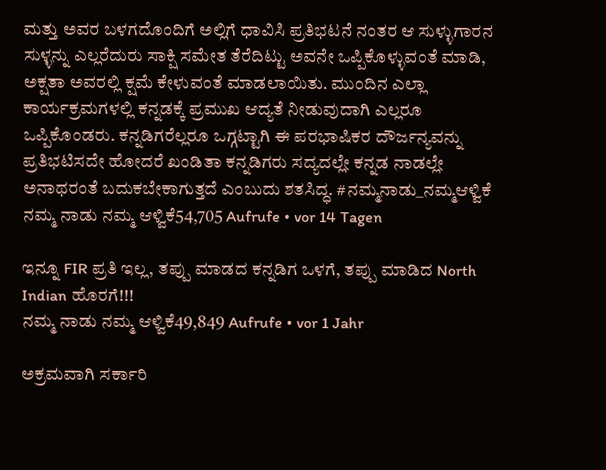ಮತ್ತು ಅವರ ಬಳಗದೊಂದಿಗೆ ಅಲ್ಲಿಗೆ ಧಾವಿಸಿ ಪ್ರತಿಭಟನೆ ನಂತರ ಆ ಸುಳ್ಳುಗಾರನ ಸುಳ್ಳನ್ನು ಎಲ್ಲರೆದುರು ಸಾಕ್ಷಿ ಸಮೇತ ತೆರೆದಿಟ್ಟು ಅವನೇ ಒಪ್ಪಿಕೊಳ್ಳುವಂತೆ ಮಾಡಿ, ಅಕ್ಷತಾ ಅವರಲ್ಲಿ ಕ್ಷಮೆ ಕೇಳುವಂತೆ ಮಾಡಲಾಯಿತು. ಮುಂದಿನ ಎಲ್ಲಾ ಕಾರ್ಯಕ್ರಮಗಳಲ್ಲಿ ಕನ್ನಡಕ್ಕೆ ಪ್ರಮುಖ ಆದ್ಯತೆ ನೀಡುವುದಾಗಿ ಎಲ್ಲರೂ ಒಪ್ಪಿಕೊಂಡರು. ಕನ್ನಡಿಗರೆಲ್ಲರೂ ಒಗ್ಗಟ್ಟಾಗಿ ಈ ಪರಭಾಷಿಕರ ದೌರ್ಜನ್ಯವನ್ನು ಪ್ರತಿಭಟಿಸದೇ ಹೋದರೆ ಖಂಡಿತಾ ಕನ್ನಡಿಗರು ಸದ್ಯದಲ್ಲೇ ಕನ್ನಡ ನಾಡಲ್ಲೇ ಅನಾಥರಂತೆ ಬದುಕಬೇಕಾಗುತ್ತದೆ ಎಂಬುದು ಶತಸಿದ್ಧ. #ನಮ್ಮನಾಡು_ನಮ್ಮಆಳ್ವಿಕೆ
ನಮ್ಮ ನಾಡು ನಮ್ಮ ಆಳ್ವಿಕೆ54,705 Aufrufe • vor 14 Tagen

ಇನ್ನೂ FIR ಪ್ರತಿ ಇಲ್ಲ, ತಪ್ಪು ಮಾಡದ ಕನ್ನಡಿಗ ಒಳಗೆ, ತಪ್ಪು ಮಾಡಿದ North Indian ಹೊರಗೆ!!!
ನಮ್ಮ ನಾಡು ನಮ್ಮ ಆಳ್ವಿಕೆ49,849 Aufrufe • vor 1 Jahr

ಅಕ್ರಮವಾಗಿ ಸರ್ಕಾರಿ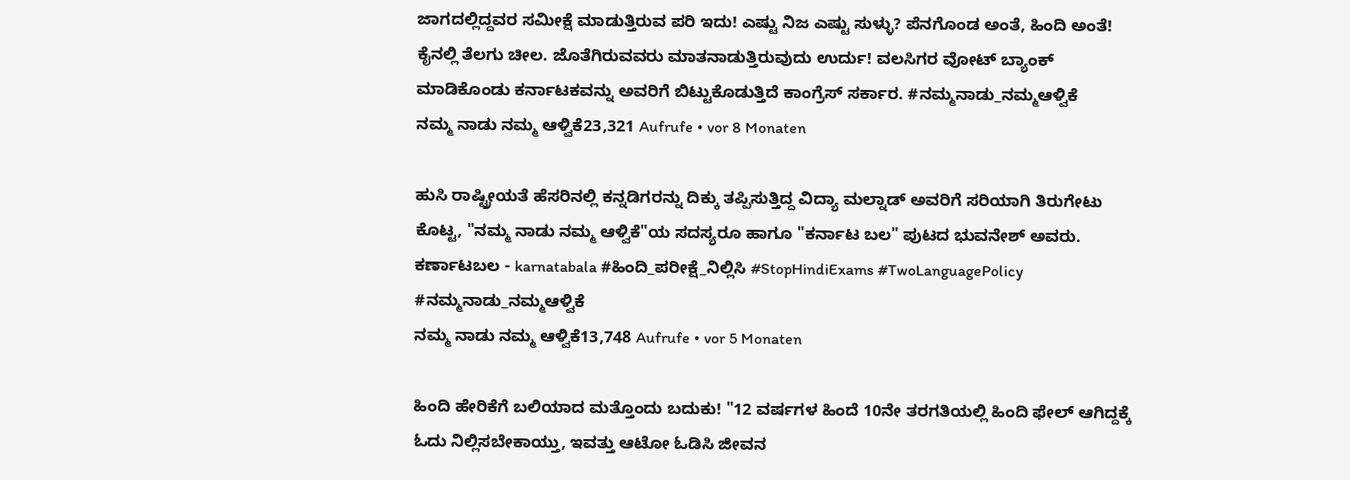ಜಾಗದಲ್ಲಿದ್ದವರ ಸಮೀಕ್ಷೆ ಮಾಡುತ್ತಿರುವ ಪರಿ ಇದು! ಎಷ್ಟು ನಿಜ ಎಷ್ಟು ಸುಳ್ಳು? ಪೆನಗೊಂಡ ಅಂತೆ, ಹಿಂದಿ ಅಂತೆ! ಕೈನಲ್ಲಿ ತೆಲಗು ಚೀಲ. ಜೊತೆಗಿರುವವರು ಮಾತನಾಡುತ್ತಿರುವುದು ಉರ್ದು! ವಲಸಿಗರ ವೋಟ್ ಬ್ಯಾಂಕ್ ಮಾಡಿಕೊಂಡು ಕರ್ನಾಟಕವನ್ನು ಅವರಿಗೆ ಬಿಟ್ಟುಕೊಡುತ್ತಿದೆ ಕಾಂಗ್ರೆಸ್ ಸರ್ಕಾರ. #ನಮ್ಮನಾಡು_ನಮ್ಮಆಳ್ವಿಕೆ
ನಮ್ಮ ನಾಡು ನಮ್ಮ ಆಳ್ವಿಕೆ23,321 Aufrufe • vor 8 Monaten

ಹುಸಿ ರಾಷ್ಟ್ರೀಯತೆ ಹೆಸರಿನಲ್ಲಿ ಕನ್ನಡಿಗರನ್ನು ದಿಕ್ಕು ತಪ್ಪಿಸುತ್ತಿದ್ದ ವಿದ್ಯಾ ಮಲ್ನಾಡ್ ಅವರಿಗೆ ಸರಿಯಾಗಿ ತಿರುಗೇಟು ಕೊಟ್ಟ, "ನಮ್ಮ ನಾಡು ನಮ್ಮ ಆಳ್ವಿಕೆ"ಯ ಸದಸ್ಯರೂ ಹಾಗೂ "ಕರ್ನಾಟ ಬಲ" ಪುಟದ ಭುವನೇಶ್ ಅವರು. ಕರ್ಣಾಟಬಲ - karnatabala #ಹಿಂದಿ_ಪರೀಕ್ಷೆ_ನಿಲ್ಲಿಸಿ #StopHindiExams #TwoLanguagePolicy #ನಮ್ಮನಾಡು_ನಮ್ಮಆಳ್ವಿಕೆ
ನಮ್ಮ ನಾಡು ನಮ್ಮ ಆಳ್ವಿಕೆ13,748 Aufrufe • vor 5 Monaten

ಹಿಂದಿ ಹೇರಿಕೆಗೆ ಬಲಿಯಾದ ಮತ್ತೊಂದು ಬದುಕು! "12 ವರ್ಷಗಳ ಹಿಂದೆ 10ನೇ ತರಗತಿಯಲ್ಲಿ ಹಿಂದಿ ಫೇಲ್ ಆಗಿದ್ದಕ್ಕೆ ಓದು ನಿಲ್ಲಿಸಬೇಕಾಯ್ತು, ಇವತ್ತು ಆಟೋ ಓಡಿಸಿ ಜೀವನ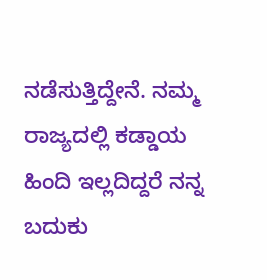ನಡೆಸುತ್ತಿದ್ದೇನೆ. ನಮ್ಮ ರಾಜ್ಯದಲ್ಲಿ ಕಡ್ಡಾಯ ಹಿಂದಿ ಇಲ್ಲದಿದ್ದರೆ ನನ್ನ ಬದುಕು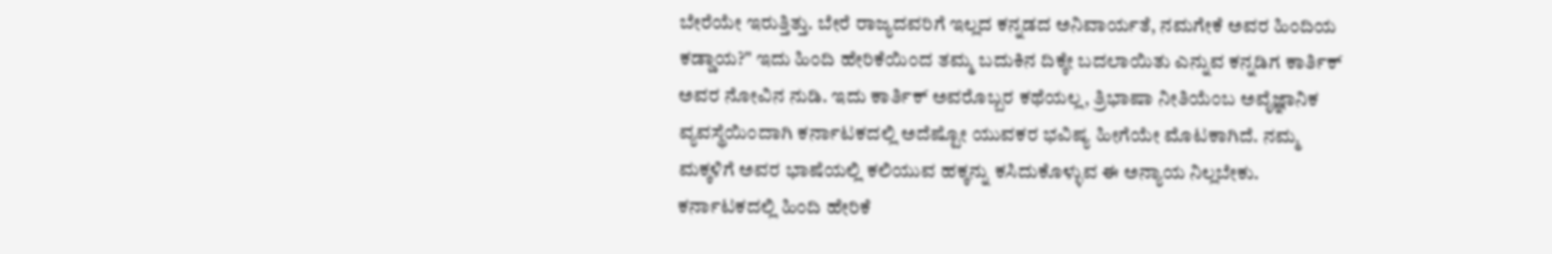ಬೇರೆಯೇ ಇರುತ್ತಿತ್ತು. ಬೇರೆ ರಾಜ್ಯದವರಿಗೆ ಇಲ್ಲದ ಕನ್ನಡದ ಅನಿವಾರ್ಯತೆ, ನಮಗೇಕೆ ಅವರ ಹಿಂದಿಯ ಕಡ್ಡಾಯ?" ಇದು ಹಿಂದಿ ಹೇರಿಕೆಯಿಂದ ತಮ್ಮ ಬದುಕಿನ ದಿಕ್ಕೇ ಬದಲಾಯಿತು ಎನ್ನುವ ಕನ್ನಡಿಗ ಕಾರ್ತಿಕ್ ಅವರ ನೋವಿನ ನುಡಿ. ಇದು ಕಾರ್ತಿಕ್ ಅವರೊಬ್ಬರ ಕಥೆಯಲ್ಲ, ತ್ರಿಭಾಷಾ ನೀತಿಯೆಂಬ ಅವೈಜ್ಞಾನಿಕ ವ್ಯವಸ್ಥೆಯಿಂದಾಗಿ ಕರ್ನಾಟಕದಲ್ಲಿ ಅದೆಷ್ಟೋ ಯುವಕರ ಭವಿಷ್ಯ ಹೀಗೆಯೇ ಮೊಟಕಾಗಿದೆ. ನಮ್ಮ ಮಕ್ಕಳಿಗೆ ಅವರ ಭಾಷೆಯಲ್ಲಿ ಕಲಿಯುವ ಹಕ್ಕನ್ನು ಕಸಿದುಕೊಳ್ಳುವ ಈ ಅನ್ಯಾಯ ನಿಲ್ಲಬೇಕು. ಕರ್ನಾಟಕದಲ್ಲಿ ಹಿಂದಿ ಹೇರಿಕೆ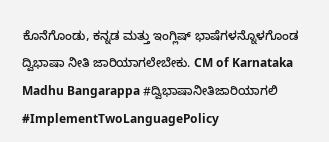ಕೊನೆಗೊಂಡು, ಕನ್ನಡ ಮತ್ತು ಇಂಗ್ಲಿಷ್ ಭಾಷೆಗಳನ್ನೊಳಗೊಂಡ ದ್ವಿಭಾಷಾ ನೀತಿ ಜಾರಿಯಾಗಲೇಬೇಕು. CM of Karnataka Madhu Bangarappa #ದ್ವಿಭಾಷಾನೀತಿಜಾರಿಯಾಗಲಿ #ImplementTwoLanguagePolicy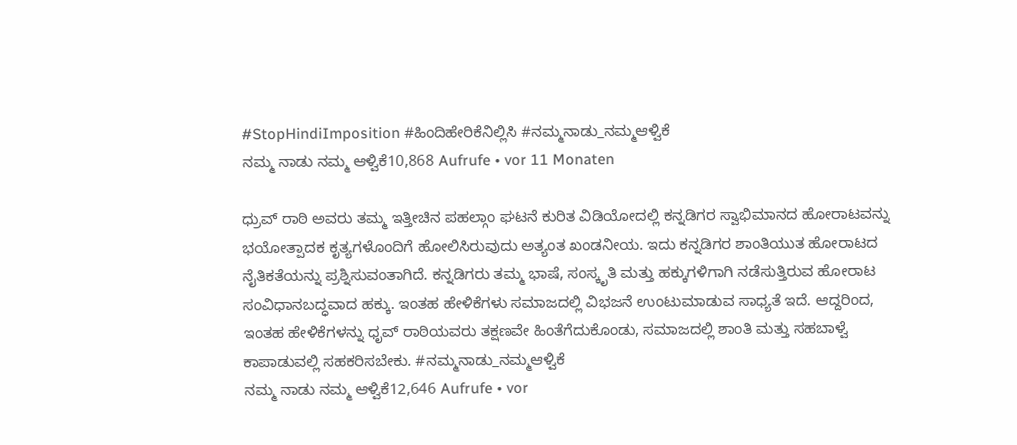#StopHindiImposition #ಹಿಂದಿಹೇರಿಕೆನಿಲ್ಲಿಸಿ #ನಮ್ಮನಾಡು_ನಮ್ಮಆಳ್ವಿಕೆ
ನಮ್ಮ ನಾಡು ನಮ್ಮ ಆಳ್ವಿಕೆ10,868 Aufrufe • vor 11 Monaten

ಧ್ರುವ್ ರಾಠಿ ಅವರು ತಮ್ಮ ಇತ್ತೀಚಿನ ಪಹಲ್ಗಾಂ ಘಟನೆ ಕುರಿತ ವಿಡಿಯೋದಲ್ಲಿ ಕನ್ನಡಿಗರ ಸ್ವಾಭಿಮಾನದ ಹೋರಾಟವನ್ನು ಭಯೋತ್ಪಾದಕ ಕೃತ್ಯಗಳೊಂದಿಗೆ ಹೋಲಿಸಿರುವುದು ಅತ್ಯಂತ ಖಂಡನೀಯ. ಇದು ಕನ್ನಡಿಗರ ಶಾಂತಿಯುತ ಹೋರಾಟದ ನೈತಿಕತೆಯನ್ನು ಪ್ರಶ್ನಿಸುವಂತಾಗಿದೆ. ಕನ್ನಡಿಗರು ತಮ್ಮ ಭಾಷೆ, ಸಂಸ್ಕೃತಿ ಮತ್ತು ಹಕ್ಕುಗಳಿಗಾಗಿ ನಡೆಸುತ್ತಿರುವ ಹೋರಾಟ ಸಂವಿಧಾನಬದ್ಧವಾದ ಹಕ್ಕು. ಇಂತಹ ಹೇಳಿಕೆಗಳು ಸಮಾಜದಲ್ಲಿ ವಿಭಜನೆ ಉಂಟುಮಾಡುವ ಸಾಧ್ಯತೆ ಇದೆ. ಆದ್ದರಿಂದ, ಇಂತಹ ಹೇಳಿಕೆಗಳನ್ನು ಧೃವ್ ರಾಠಿಯವರು ತಕ್ಷಣವೇ ಹಿಂತೆಗೆದುಕೊಂಡು, ಸಮಾಜದಲ್ಲಿ ಶಾಂತಿ ಮತ್ತು ಸಹಬಾಳ್ವೆ ಕಾಪಾಡುವಲ್ಲಿ ಸಹಕರಿಸಬೇಕು. #ನಮ್ಮನಾಡು_ನಮ್ಮಆಳ್ವಿಕೆ
ನಮ್ಮ ನಾಡು ನಮ್ಮ ಆಳ್ವಿಕೆ12,646 Aufrufe • vor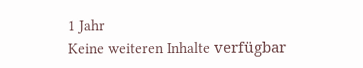1 Jahr
Keine weiteren Inhalte verfügbar